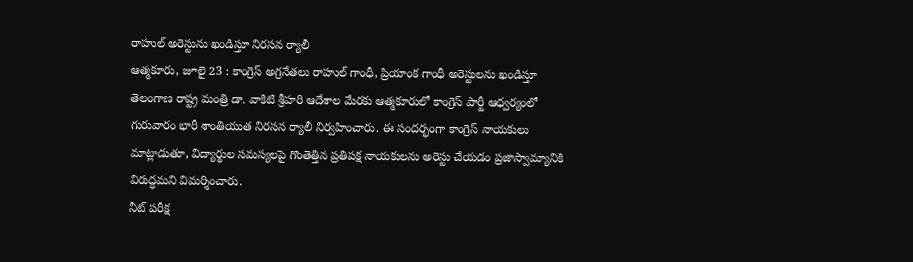రాహుల్ అరెస్టును ఖండిస్తూ నిరసన ర్యాలీ
ఆత్మకూరు, జూలై 23 : కాంగ్రెస్ అగ్రనేతలు రాహుల్ గాంధీ, ప్రియాంక గాంధీ అరెస్టులను ఖండిస్తూ తెలంగాణ రాష్ట్ర మంత్రి డా. వాకిటి శ్రీహరి ఆదేశాల మేరకు ఆత్మకూరులో కాంగ్రెస్ పార్టీ ఆధ్వర్యంలో గురువారం భారీ శాంతియుత నిరసన ర్యాలీ నిర్వహించారు. ఈ సందర్భంగా కాంగ్రెస్ నాయకులు మాట్లాడుతూ, విద్యార్థుల సమస్యలపై గొంతెత్తిన ప్రతిపక్ష నాయకులను అరెస్టు చేయడం ప్రజాస్వామ్యానికి విరుద్ధమని విమర్శించారు.
నీట్ పరీక్ష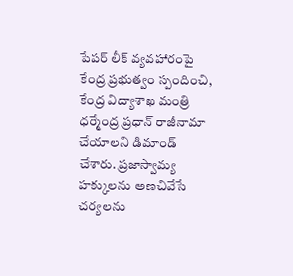పేపర్ లీక్ వ్యవహారంపై కేంద్ర ప్రభుత్వం స్పందించి, కేంద్ర విద్యాశాఖ మంత్రి ధర్మేంద్ర ప్రధాన్ రాజీనామా చేయాలని డిమాండ్ చేశారు. ప్రజాస్వామ్య హక్కులను అణచివేసే చర్యలను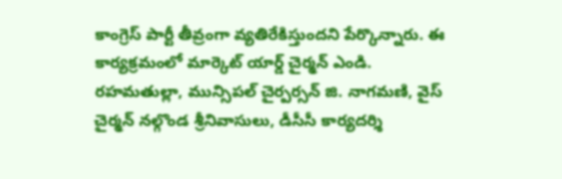కాంగ్రెస్ పార్టీ తీవ్రంగా వ్యతిరేకిస్తుందని పేర్కొన్నారు. ఈ కార్యక్రమంలో మార్కెట్ యార్డ్ చైర్మన్ ఎండి. రహమతుల్లా, మున్సిపల్ చైర్పర్సన్ జి. నాగమణి, వైస్ చైర్మన్ నల్గొండ శ్రీనివాసులు, డీసీసీ కార్యదర్శి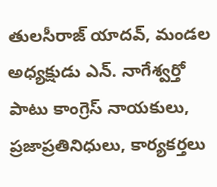తులసీరాజ్ యాదవ్, మండల అధ్యక్షుడు ఎన్. నాగేశ్వర్తో పాటు కాంగ్రెస్ నాయకులు, ప్రజాప్రతినిధులు, కార్యకర్తలు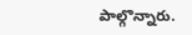పాల్గొన్నారు.